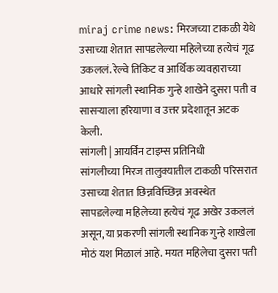miraj crime news: मिरजच्या टाकळी येथे उसाच्या शेतात सापडलेल्या महिलेच्या हत्येचं गूढ उकललं. रेल्वे तिकिट व आर्थिक व्यवहाराच्या आधारे सांगली स्थानिक गुन्हे शाखेने दुसरा पती व सासऱ्याला हरियाणा व उत्तर प्रदेशातून अटक केली.
सांगली | आयर्विन टाइम्स प्रतिनिधी
सांगलीच्या मिरज तालुक्यातील टाकळी परिसरात उसाच्या शेतात छिन्नविच्छिन्न अवस्थेत सापडलेल्या महिलेच्या हत्येचं गूढ अखेर उकललं असून, या प्रकरणी सांगली स्थानिक गुन्हे शाखेला मोठं यश मिळालं आहे. मयत महिलेचा दुसरा पती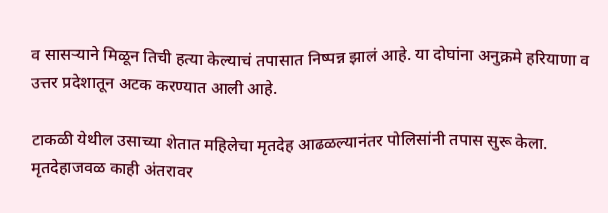व सासऱ्याने मिळून तिची हत्या केल्याचं तपासात निष्पन्न झालं आहे. या दोघांना अनुक्रमे हरियाणा व उत्तर प्रदेशातून अटक करण्यात आली आहे.

टाकळी येथील उसाच्या शेतात महिलेचा मृतदेह आढळल्यानंतर पोलिसांनी तपास सुरू केला. मृतदेहाजवळ काही अंतरावर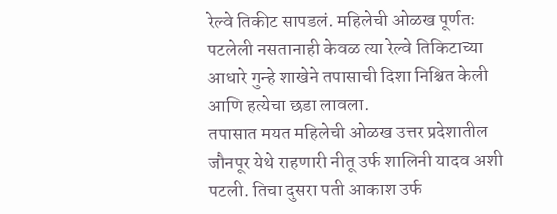रेल्वे तिकीट सापडलं. महिलेची ओळख पूर्णतः पटलेली नसतानाही केवळ त्या रेल्वे तिकिटाच्या आधारे गुन्हे शाखेने तपासाची दिशा निश्चित केली आणि हत्येचा छडा लावला.
तपासात मयत महिलेची ओळख उत्तर प्रदेशातील जौनपूर येथे राहणारी नीतू उर्फ शालिनी यादव अशी पटली. तिचा दुसरा पती आकाश उर्फ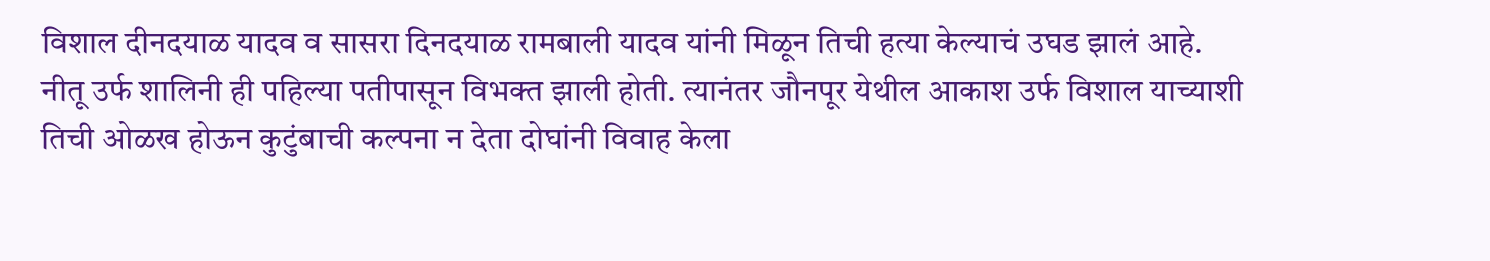विशाल दीनदयाळ यादव व सासरा दिनदयाळ रामबाली यादव यांनी मिळून तिची हत्या केल्याचं उघड झालं आहे.
नीतू उर्फ शालिनी ही पहिल्या पतीपासून विभक्त झाली होती. त्यानंतर जौनपूर येथील आकाश उर्फ विशाल याच्याशी तिची ओळख होऊन कुटुंबाची कल्पना न देता दोघांनी विवाह केला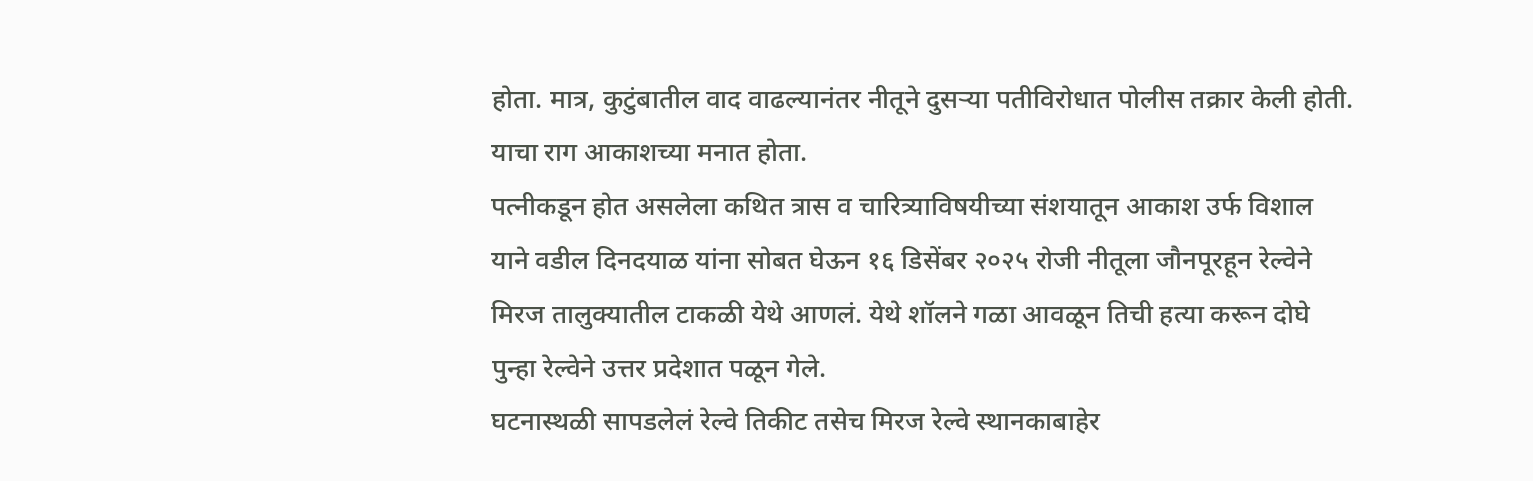होता. मात्र, कुटुंबातील वाद वाढल्यानंतर नीतूने दुसऱ्या पतीविरोधात पोलीस तक्रार केली होती. याचा राग आकाशच्या मनात होता.
पत्नीकडून होत असलेला कथित त्रास व चारित्र्याविषयीच्या संशयातून आकाश उर्फ विशाल याने वडील दिनदयाळ यांना सोबत घेऊन १६ डिसेंबर २०२५ रोजी नीतूला जौनपूरहून रेल्वेने मिरज तालुक्यातील टाकळी येथे आणलं. येथे शॉलने गळा आवळून तिची हत्या करून दोघे पुन्हा रेल्वेने उत्तर प्रदेशात पळून गेले.
घटनास्थळी सापडलेलं रेल्वे तिकीट तसेच मिरज रेल्वे स्थानकाबाहेर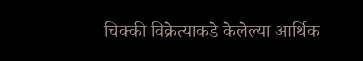चिक्की विक्रेत्याकडे केलेल्या आर्थिक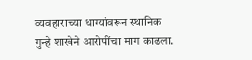व्यवहाराच्या धाग्यांवरून स्थानिक गुन्हे शाखेने आरोपींचा माग काढला.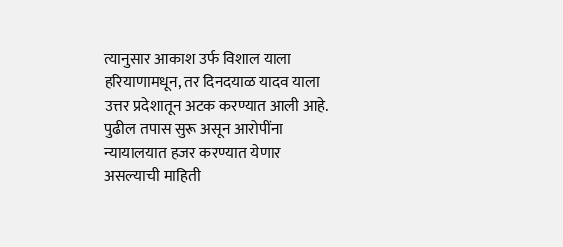त्यानुसार आकाश उर्फ विशाल याला हरियाणामधून, तर दिनदयाळ यादव याला उत्तर प्रदेशातून अटक करण्यात आली आहे. पुढील तपास सुरू असून आरोपींना न्यायालयात हजर करण्यात येणार असल्याची माहिती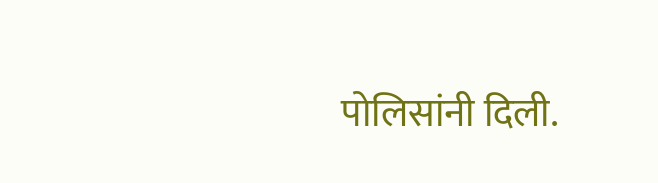पोलिसांनी दिली.